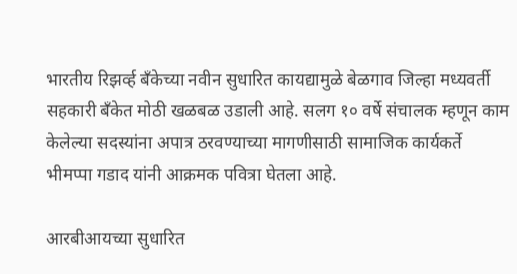भारतीय रिझर्व्ह बँकेच्या नवीन सुधारित कायद्यामुळे बेळगाव जिल्हा मध्यवर्ती सहकारी बँकेत मोठी खळबळ उडाली आहे. सलग १० वर्षे संचालक म्हणून काम केलेल्या सदस्यांना अपात्र ठरवण्याच्या मागणीसाठी सामाजिक कार्यकर्ते भीमप्पा गडाद यांनी आक्रमक पवित्रा घेतला आहे.

आरबीआयच्या सुधारित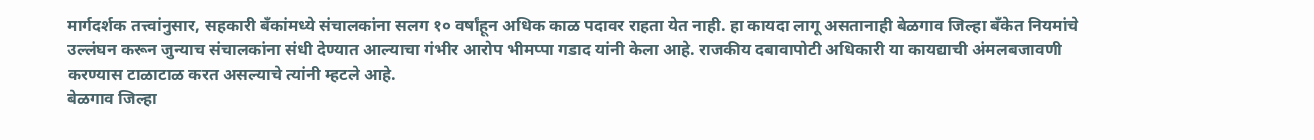मार्गदर्शक तत्त्वांनुसार, सहकारी बँकांमध्ये संचालकांना सलग १० वर्षांहून अधिक काळ पदावर राहता येत नाही. हा कायदा लागू असतानाही बेळगाव जिल्हा बँकेत नियमांचे उल्लंघन करून जुन्याच संचालकांना संधी देण्यात आल्याचा गंभीर आरोप भीमप्पा गडाद यांनी केला आहे. राजकीय दबावापोटी अधिकारी या कायद्याची अंमलबजावणी करण्यास टाळाटाळ करत असल्याचे त्यांनी म्हटले आहे.
बेळगाव जिल्हा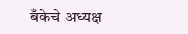बँकेचे अध्यक्ष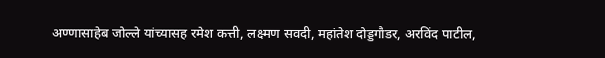अण्णासाहेब जोल्ले यांच्यासह रमेश कत्ती, लक्ष्मण सवदी, महांतेश दोड्डगौडर, अरविंद पाटील,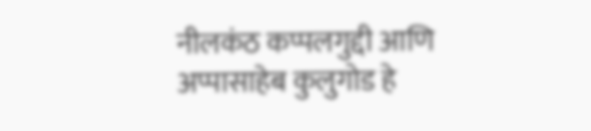नीलकंठ कप्पलगुद्दी आणि अप्पासाहेब कुलुगोड हे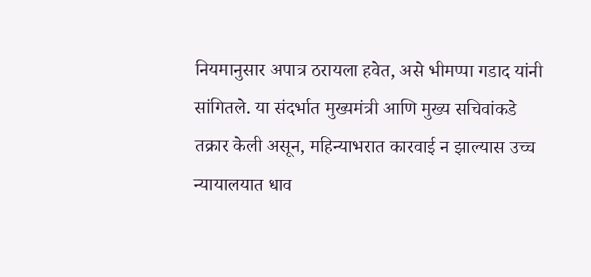नियमानुसार अपात्र ठरायला हवेत, असे भीमप्पा गडाद यांनी सांगितले. या संदर्भात मुख्यमंत्री आणि मुख्य सचिवांकडे तक्रार केली असून, महिन्याभरात कारवाई न झाल्यास उच्च न्यायालयात धाव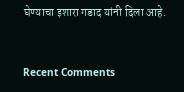घेण्याचा इशारा गडाद यांनी दिला आहे.


Recent Comments